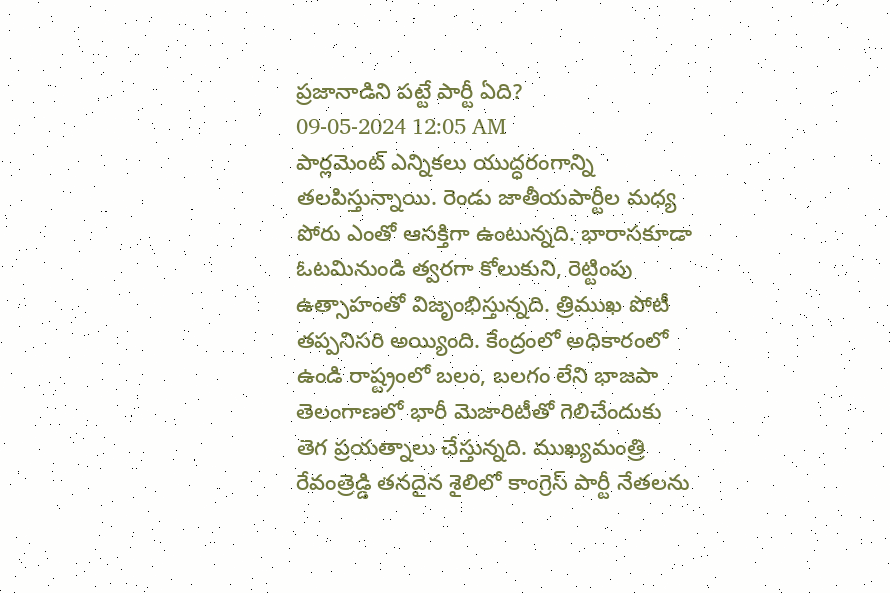ప్రజానాడిని పట్టే పార్టీ ఏది?
09-05-2024 12:05 AM
పార్లమెంట్ ఎన్నికలు యుద్ధరంగాన్ని తలపిస్తున్నాయి. రెండు జాతీయపార్టీల మధ్య పోరు ఎంతో ఆసక్తిగా ఉంటున్నది. భారాసకూడా ఓటమినుండి త్వరగా కోలుకుని, రెట్టింపు ఉత్సాహంతో విజృంభిస్తున్నది. త్రిముఖ పోటీ తప్పనిసరి అయ్యింది. కేంద్రంలో అధికారంలో ఉండి రాష్ట్రంలో బలం, బలగం లేని భాజపా తెలంగాణలో భారీ మెజారిటీతో గెలిచేందుకు తెగ ప్రయత్నాలు చేస్తున్నది. ముఖ్యమంత్రి రేవంత్రెడ్డి తనదైన శైలిలో కాంగ్రెస్ పార్టీ నేతలను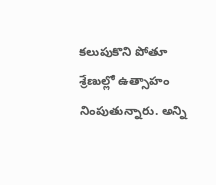కలుపుకొని పోతూ శ్రేణుల్లో ఉత్సాహం నింపుతున్నారు. అన్ని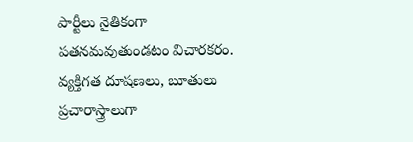పార్టీలు నైతికంగా పతనమవుతుండటం విచారకరం. వ్యక్తిగత దూషణలు, బూతులు ప్రచారాస్త్రాలుగా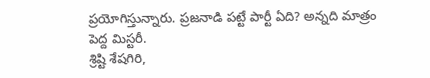ప్రయోగిస్తున్నారు. ప్రజనాడి పట్టే పార్టీ ఏది? అన్నది మాత్రం పెద్ద మిస్టరీ.
శ్రిష్టి శేషగిరి,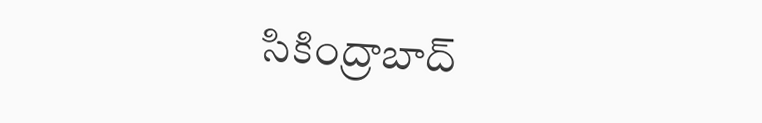సికింద్రాబాద్